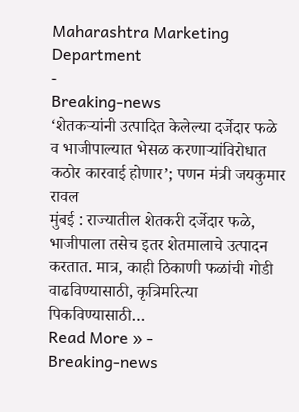Maharashtra Marketing Department
-
Breaking-news
‘शेतकऱ्यांनी उत्पादित केलेल्या दर्जेदार फळे व भाजीपाल्यात भेसळ करणाऱ्यांविरोधात कठोर कारवाई होणार’; पणन मंत्री जयकुमार रावल
मुंबई : राज्यातील शेतकरी दर्जेदार फळे, भाजीपाला तसेच इतर शेतमालाचे उत्पादन करतात. मात्र, काही ठिकाणी फळांची गोडी वाढविण्यासाठी, कृत्रिमरित्या पिकविण्यासाठी…
Read More » -
Breaking-news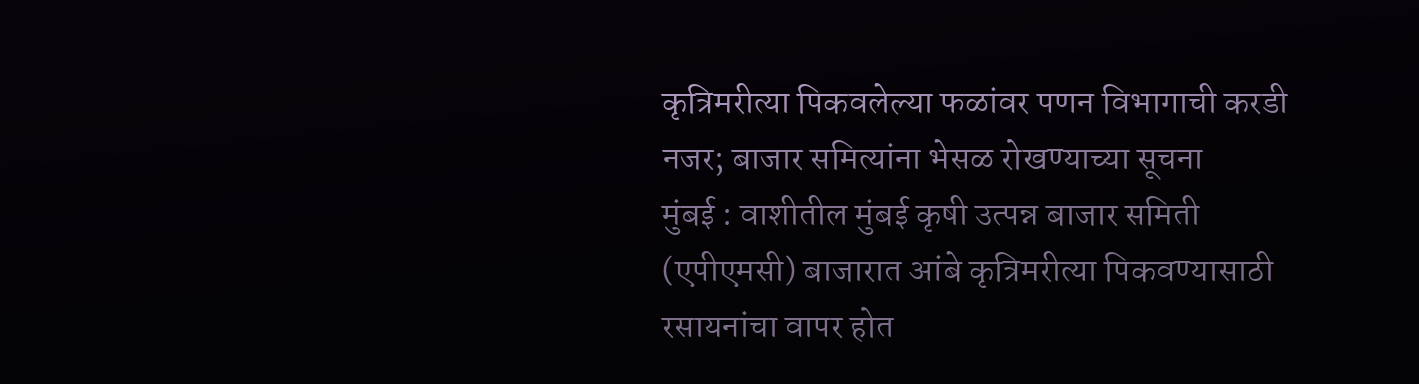कृत्रिमरीत्या पिकवलेल्या फळांवर पणन विभागाची करडी नजर; बाजार समित्यांना भेसळ रोखण्याच्या सूचना
मुंबई : वाशीतील मुंबई कृषी उत्पन्न बाजार समिती (एपीएमसी) बाजारात आंबे कृत्रिमरीत्या पिकवण्यासाठी रसायनांचा वापर होत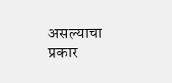असल्याचा प्रकार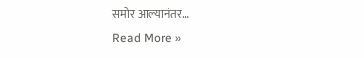समोर आल्यानंतर…
Read More »